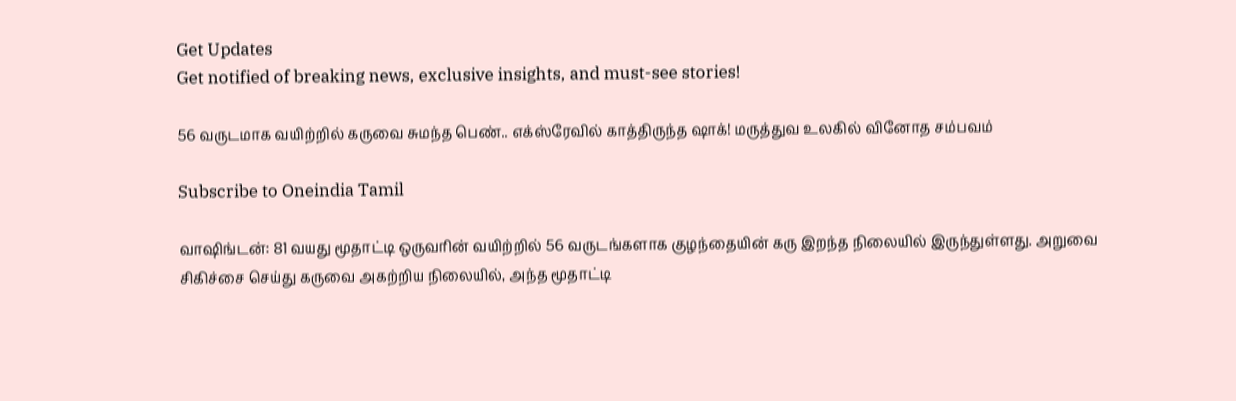Get Updates
Get notified of breaking news, exclusive insights, and must-see stories!

56 வருடமாக வயிற்றில் கருவை சுமந்த பெண்.. எக்ஸ்ரேவில் காத்திருந்த ஷாக்! மருத்துவ உலகில் வினோத சம்பவம்

Subscribe to Oneindia Tamil

வாஷிங்டன்: 81 வயது மூதாட்டி ஒருவரின் வயிற்றில் 56 வருடங்களாக குழந்தையின் கரு இறந்த நிலையில் இருந்துள்ளது. அறுவை சிகிச்சை செய்து கருவை அகற்றிய நிலையில், அந்த மூதாட்டி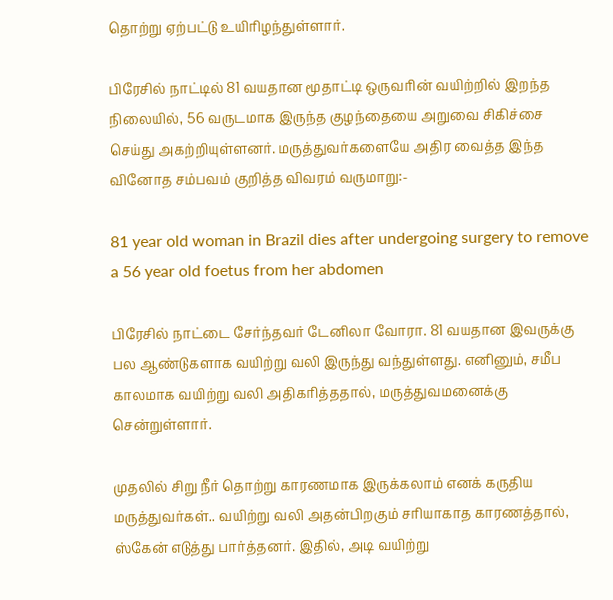தொற்று ஏற்பட்டு உயிரிழந்துள்ளார்.

பிரேசில் நாட்டில் 81 வயதான மூதாட்டி ஒருவரின் வயிற்றில் இறந்த நிலையில், 56 வருடமாக இருந்த குழந்தையை அறுவை சிகிச்சை செய்து அகற்றியுள்ளனர். மருத்துவர்களையே அதிர வைத்த இந்த வினோத சம்பவம் குறித்த விவரம் வருமாறு:-

81 year old woman in Brazil dies after undergoing surgery to remove a 56 year old foetus from her abdomen

பிரேசில் நாட்டை சேர்ந்தவர் டேனிலா வோரா. 81 வயதான இவருக்கு பல ஆண்டுகளாக வயிற்று வலி இருந்து வந்துள்ளது. எனினும், சமீப காலமாக வயிற்று வலி அதிகரித்ததால், மருத்துவமனைக்கு சென்றுள்ளார்.

முதலில் சிறு நீர் தொற்று காரணமாக இருக்கலாம் எனக் கருதிய மருத்துவர்கள்.. வயிற்று வலி அதன்பிறகும் சரியாகாத காரணத்தால், ஸ்கேன் எடுத்து பார்த்தனர். இதில், அடி வயிற்று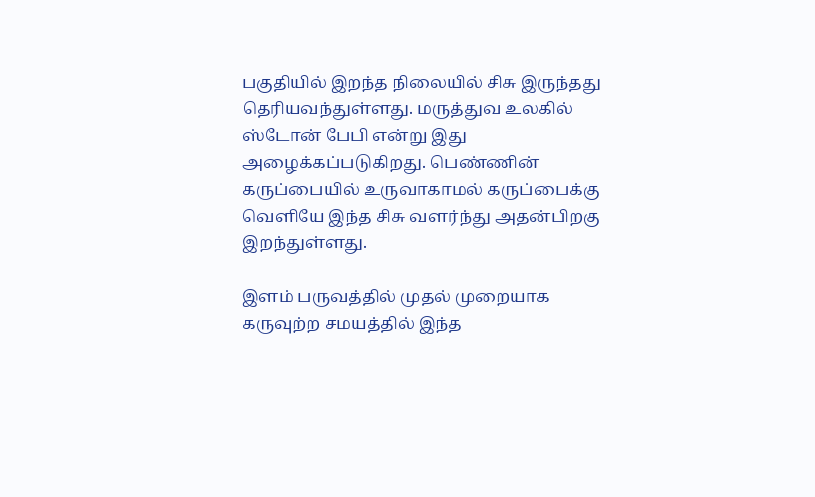பகுதியில் இறந்த நிலையில் சிசு இருந்தது தெரியவந்துள்ளது. மருத்துவ உலகில் ஸ்டோன் பேபி என்று இது அழைக்கப்படுகிறது. பெண்ணின் கருப்பையில் உருவாகாமல் கருப்பைக்கு வெளியே இந்த சிசு வளர்ந்து அதன்பிறகு இறந்துள்ளது.

இளம் பருவத்தில் முதல் முறையாக கருவுற்ற சமயத்தில் இந்த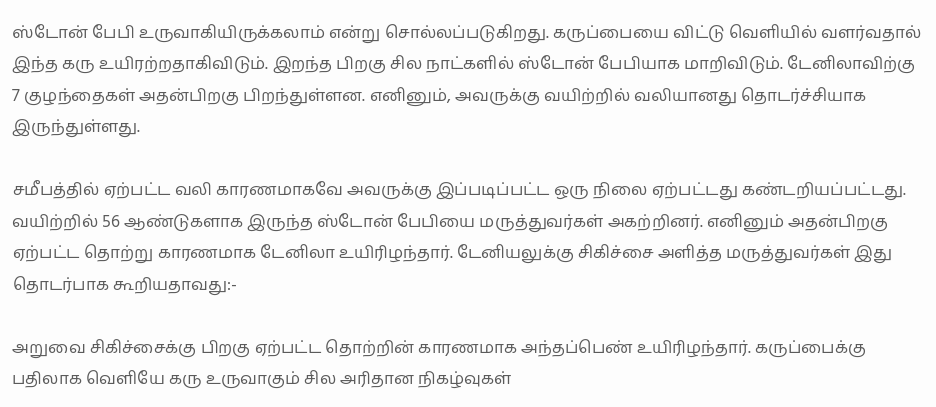ஸ்டோன் பேபி உருவாகியிருக்கலாம் என்று சொல்லப்படுகிறது. கருப்பையை விட்டு வெளியில் வளர்வதால் இந்த கரு உயிரற்றதாகிவிடும். இறந்த பிறகு சில நாட்களில் ஸ்டோன் பேபியாக மாறிவிடும். டேனிலாவிற்கு 7 குழந்தைகள் அதன்பிறகு பிறந்துள்ளன. எனினும், அவருக்கு வயிற்றில் வலியானது தொடர்ச்சியாக இருந்துள்ளது.

சமீபத்தில் ஏற்பட்ட வலி காரணமாகவே அவருக்கு இப்படிப்பட்ட ஒரு நிலை ஏற்பட்டது கண்டறியப்பட்டது. வயிற்றில் 56 ஆண்டுகளாக இருந்த ஸ்டோன் பேபியை மருத்துவர்கள் அகற்றினர். எனினும் அதன்பிறகு ஏற்பட்ட தொற்று காரணமாக டேனிலா உயிரிழந்தார். டேனியலுக்கு சிகிச்சை அளித்த மருத்துவர்கள் இது தொடர்பாக கூறியதாவது:-

அறுவை சிகிச்சைக்கு பிறகு ஏற்பட்ட தொற்றின் காரணமாக அந்தப்பெண் உயிரிழந்தார். கருப்பைக்கு பதிலாக வெளியே கரு உருவாகும் சில அரிதான நிகழ்வுகள்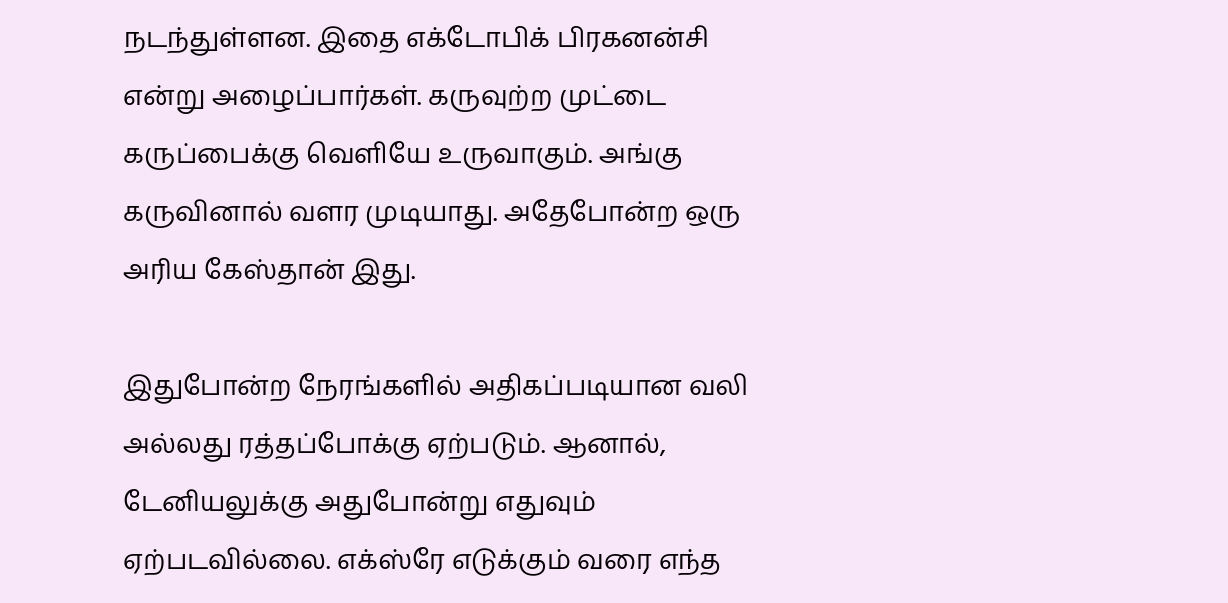நடந்துள்ளன. இதை எக்டோபிக் பிரகனன்சி என்று அழைப்பார்கள். கருவுற்ற முட்டை கருப்பைக்கு வெளியே உருவாகும். அங்கு கருவினால் வளர முடியாது. அதேபோன்ற ஒரு அரிய கேஸ்தான் இது.

இதுபோன்ற நேரங்களில் அதிகப்படியான வலி அல்லது ரத்தப்போக்கு ஏற்படும். ஆனால், டேனியலுக்கு அதுபோன்று எதுவும் ஏற்படவில்லை. எக்ஸ்ரே எடுக்கும் வரை எந்த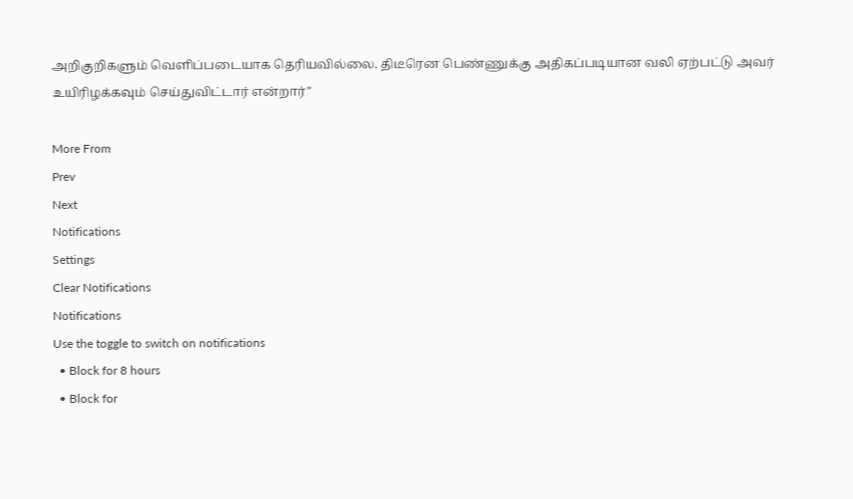அறிகுறிகளும் வெளிப்படையாக தெரியவில்லை. திடீரென பெண்ணுக்கு அதிகப்படியான வலி ஏற்பட்டு அவர் உயிரிழக்கவும் செய்துவிட்டார் என்றார்"

More From
Prev
Next
Notifications
Settings
Clear Notifications
Notifications
Use the toggle to switch on notifications
  • Block for 8 hours
  • Block for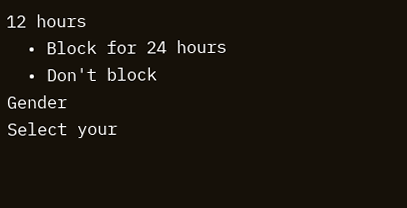12 hours
  • Block for 24 hours
  • Don't block
Gender
Select your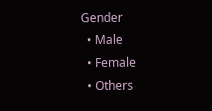Gender
  • Male
  • Female
  • Others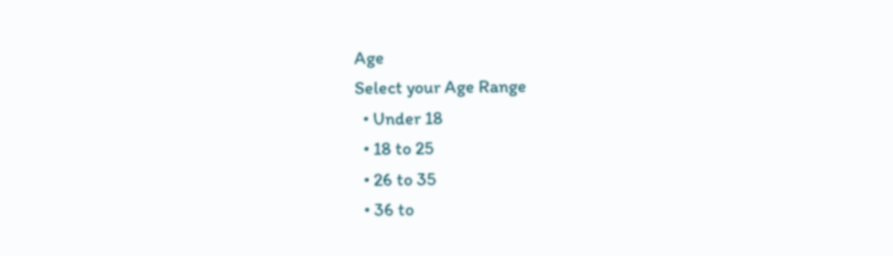Age
Select your Age Range
  • Under 18
  • 18 to 25
  • 26 to 35
  • 36 to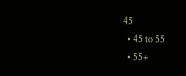45
  • 45 to 55
  • 55+